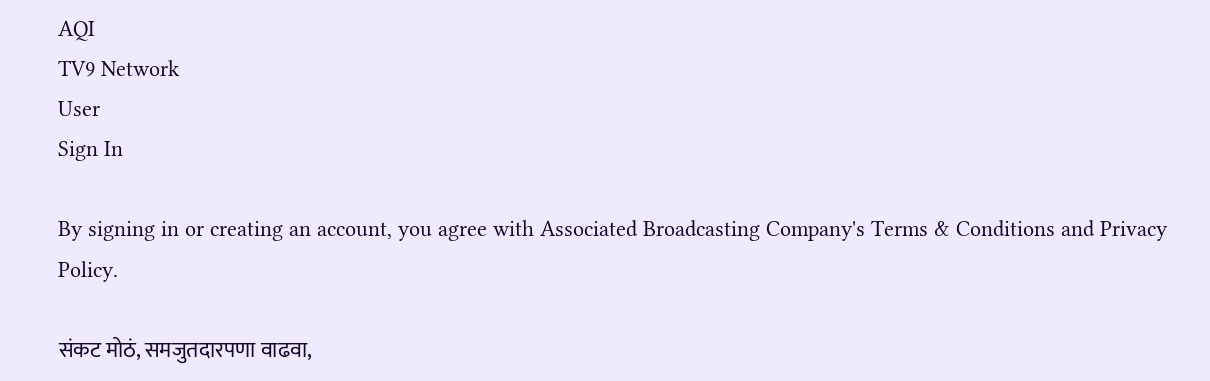AQI
TV9 Network
User
Sign In

By signing in or creating an account, you agree with Associated Broadcasting Company's Terms & Conditions and Privacy Policy.

संकट मोठं, समजुतदारपणा वाढवा,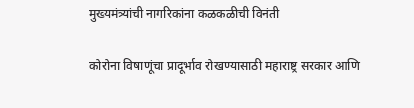मुख्यमंत्र्यांची नागरिकांना कळकळीची विनंती

कोरोना विषाणूंचा प्रादूर्भाव रोखण्यासाठी महाराष्ट्र सरकार आणि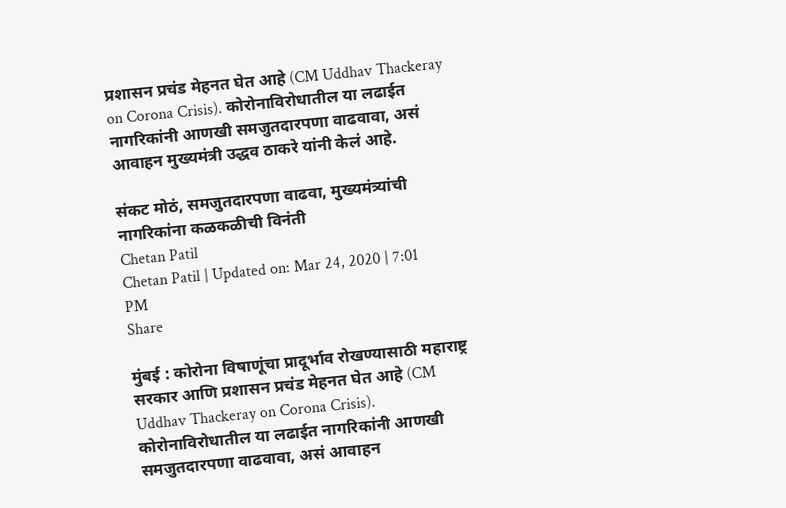प्रशासन प्रचंड मेहनत घेत आहे (CM Uddhav Thackeray on Corona Crisis). कोरोनाविरोधातील या लढाईत नागरिकांनी आणखी समजुतदारपणा वाढवावा, असं आवाहन मुख्यमंत्री उद्धव ठाकरे यांनी केलं आहे.

संकट मोठं, समजुतदारपणा वाढवा, मुख्यमंत्र्यांची नागरिकांना कळकळीची विनंती
Chetan Patil
Chetan Patil | Updated on: Mar 24, 2020 | 7:01 PM
Share

मुंबई : कोरोना विषाणूंचा प्रादूर्भाव रोखण्यासाठी महाराष्ट्र सरकार आणि प्रशासन प्रचंड मेहनत घेत आहे (CM Uddhav Thackeray on Corona Crisis). कोरोनाविरोधातील या लढाईत नागरिकांनी आणखी समजुतदारपणा वाढवावा, असं आवाहन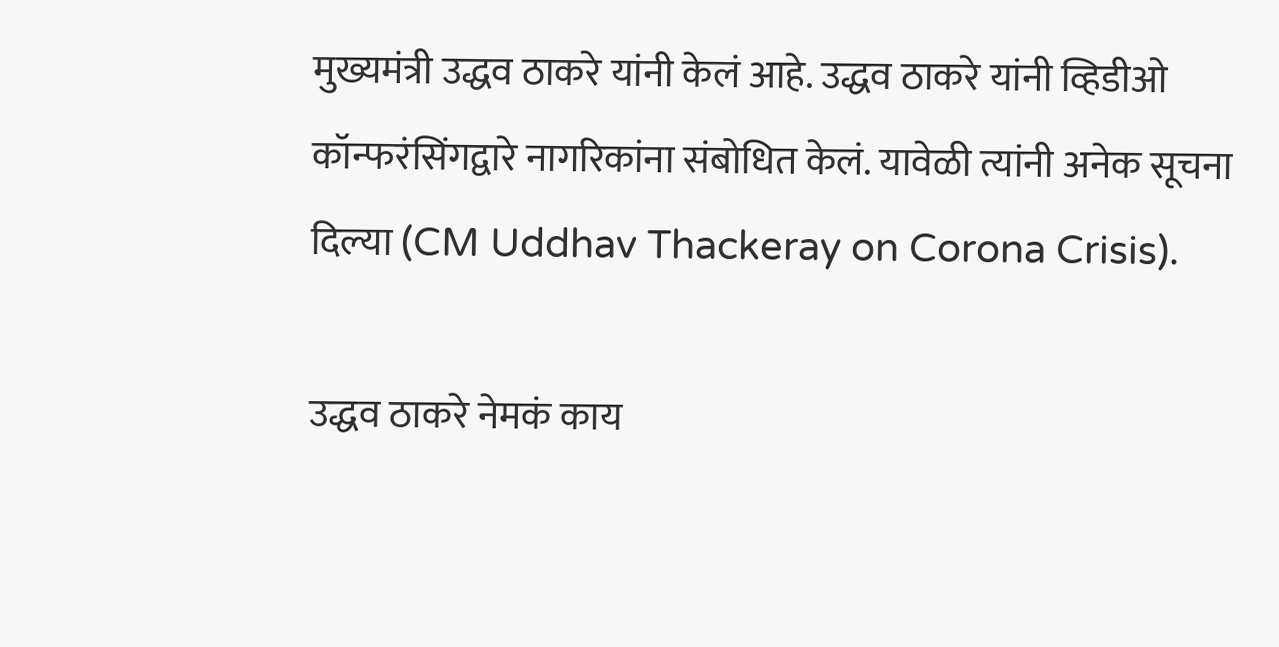मुख्यमंत्री उद्धव ठाकरे यांनी केलं आहे. उद्धव ठाकरे यांनी व्हिडीओ कॉन्फरंसिंगद्वारे नागरिकांना संबोधित केलं. यावेळी त्यांनी अनेक सूचना दिल्या (CM Uddhav Thackeray on Corona Crisis).

उद्धव ठाकरे नेमकं काय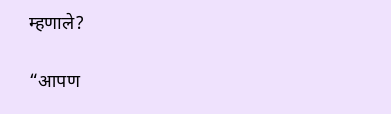म्हणाले?

“आपण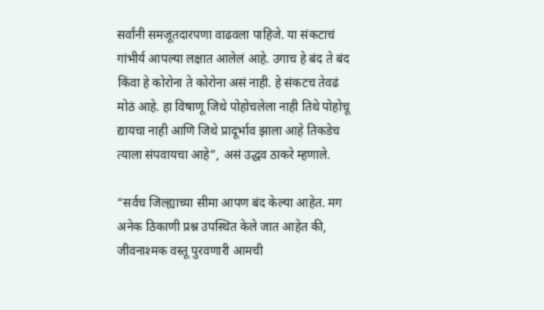सर्वांनी समजूतदारपणा वाढवला पाहिजे. या संकटाचं गांभीर्य आपल्या लक्षात आलेलं आहे. उगाच हे बंद ते बंद किंवा हे कोरोना ते कोरोना असं नाही. हे संकटच तेवढं मोठं आहे. हा विषाणू जिथे पोहोचलेला नाही तिथे पोहोचू द्यायचा नाही आणि जिथे प्रादूर्भाव झाला आहे तिकडेच त्याला संपवायचा आहे”, असं उद्धव ठाकरे म्हणाले.

“सर्वच जिल्ह्याच्या सीमा आपण बंद केल्या आहेत. मग अनेक ठिकाणी प्रश्न उपस्थित केले जात आहेत की, जीवनाश्मक वस्तू पुरवणारी आमची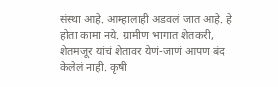संस्था आहे. आम्हालाही अडवलं जात आहे. हे होता कामा नये. ग्रामीण भागात शेतकरी, शेतमजूर यांचं शेतावर येणं-जाणं आपण बंद केलेलं नाही. कृषी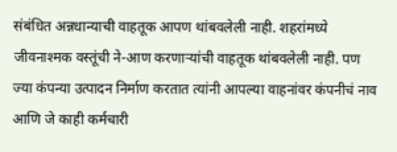संबंधित अन्नधान्याची वाहतूक आपण थांबवलेली नाही. शहरांमध्ये जीवनाश्मक वस्तूंची ने-आण करणाऱ्यांची वाहतूक थांबवलेली नाही. पण ज्या कंपन्या उत्पादन निर्माण करतात त्यांनी आपल्या वाहनांवर कंपनीचं नाव आणि जे काही कर्मचारी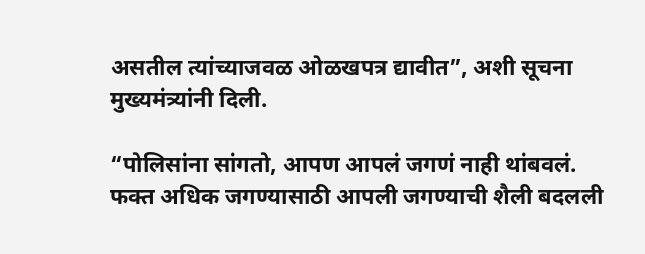असतील त्यांच्याजवळ ओळखपत्र द्यावीत”, अशी सूचना मुख्यमंत्र्यांनी दिली.

“पोलिसांना सांगतो, आपण आपलं जगणं नाही थांबवलं. फक्त अधिक जगण्यासाठी आपली जगण्याची शैली बदलली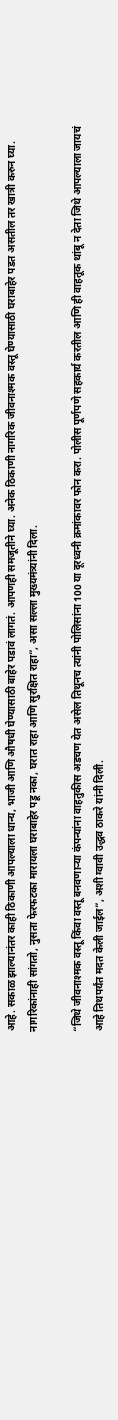आहे. सकाळ झाल्यानंतर काही ठिकाणी आपल्याला धान्य, भाजी आणि औषधी घेण्यासाठी बाहेर पडावं लागतं. आपणही समजूतीने घ्या. अनेक ठिकाणी नागरिक जीवनाश्मक वस्तू घेण्यासाठी घराबाहेर पडत असतील तर खात्री करुन घ्या. नागरिकांनाही सांगतो, नुसता फेरफटका मारायला घराबाहेर पडू नका, घरात राहा आणि सुरक्षित राहा”, असा सल्ला मुख्यमंत्र्यांनी दिला.

“जिथे जीवनाश्मक वस्तू किंवा वस्तू बनवणाऱ्या कंपन्यांना वाहतुकीस अडचण येत असेल तिथूनच त्यांनी पोलिसांना 100 या दूरध्वनी क्रमांकावर फोन करा. पोलीस पूर्णपणे सहकार्य करतील आणि ही वाहतूक थांबू न देता जिथे आपल्याला जायचं आहे तिथपर्यंत मदत केली जाईल”, अशी ग्वावी उद्धव ठाकरे यांनी दिली.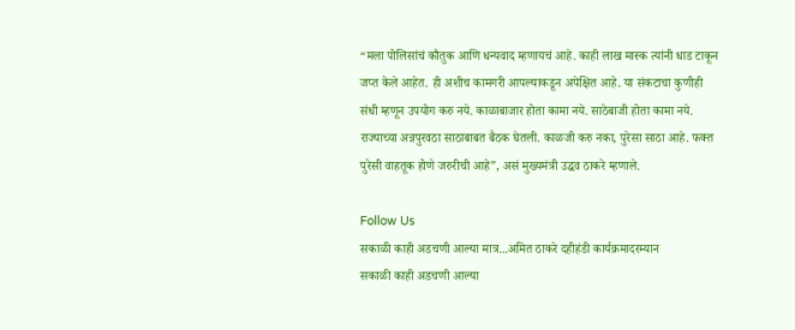“मला पोलिसांचं कौतुक आणि धन्यवाद म्हणायचं आहे. काही लाख मास्क त्यांनी धाड टाकून जप्त केले आहेत. ही अशीच कामगरी आपल्याकडून अपेक्षित आहे. या संकटाचा कुणीही संधी म्हणून उपयोग करु नये. काळाबाजार होता कामा नये. साठेबाजी होता कामा नये. राज्याच्या अन्नपुरवठा साठाबाबत बैठक घेतली. काळजी करु नका, पुरेसा साठा आहे. फक्त पुरेसी वाहतूक होणे जरुरीची आहे”, असं मुख्यमंत्री उद्धव ठाकरे म्हणाले.

Follow Us
सकाळी काही अडचणी आल्या मात्र...अमित ठाकरे दहीहंडी कार्यक्रमादरम्यान
सकाळी काही अडचणी आल्या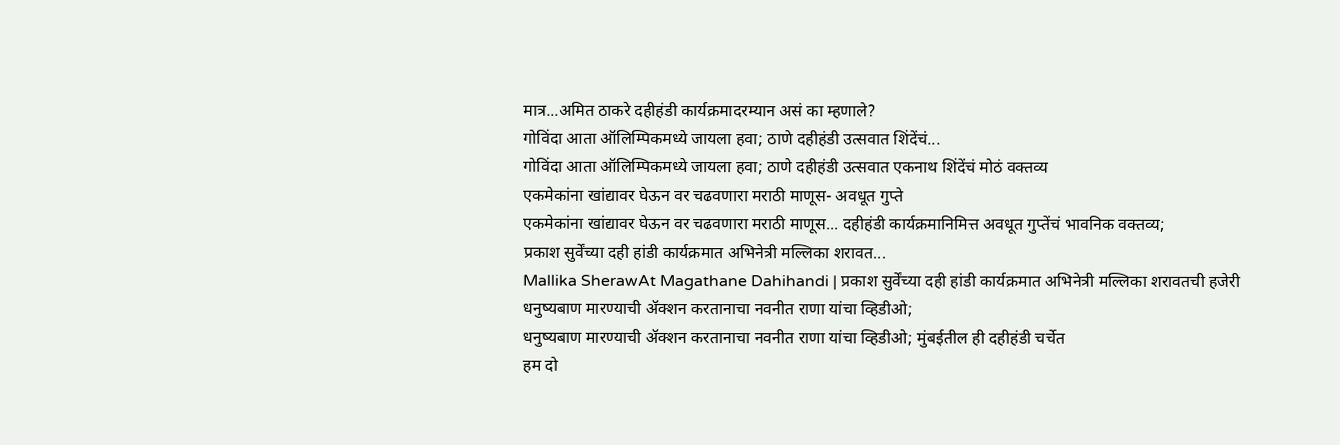मात्र...अमित ठाकरे दहीहंडी कार्यक्रमादरम्यान असं का म्हणाले?
गोविंदा आता ऑलिम्पिकमध्ये जायला हवा; ठाणे दहीहंडी उत्सवात शिंदेंचं...
गोविंदा आता ऑलिम्पिकमध्ये जायला हवा; ठाणे दहीहंडी उत्सवात एकनाथ शिंदेंचं मोठं वक्तव्य
एकमेकांना खांद्यावर घेऊन वर चढवणारा मराठी माणूस- अवधूत गुप्ते
एकमेकांना खांद्यावर घेऊन वर चढवणारा मराठी माणूस... दहीहंडी कार्यक्रमानिमित्त अवधूत गुप्तेंचं भावनिक वक्तव्य;
प्रकाश सुर्वेंच्या दही हांडी कार्यक्रमात अभिनेत्री मल्लिका शरावत...
Mallika SherawAt Magathane Dahihandi | प्रकाश सुर्वेंच्या दही हांडी कार्यक्रमात अभिनेत्री मल्लिका शरावतची हजेरी
धनुष्यबाण मारण्याची ॲक्शन करतानाचा नवनीत राणा यांचा व्हिडीओ;
धनुष्यबाण मारण्याची ॲक्शन करतानाचा नवनीत राणा यांचा व्हिडीओ; मुंबईतील ही दहीहंडी चर्चेत
हम दो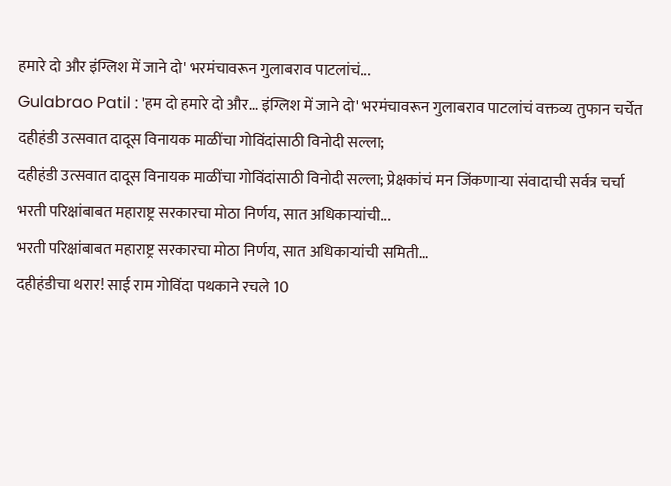हमारे दो और इंग्लिश में जाने दो' भरमंचावरून गुलाबराव पाटलांचं...
Gulabrao Patil : 'हम दो हमारे दो और... इंग्लिश में जाने दो' भरमंचावरून गुलाबराव पाटलांचं वक्तव्य तुफान चर्चेत
दहीहंडी उत्सवात दादूस विनायक माळींचा गोविंदांसाठी विनोदी सल्ला;
दहीहंडी उत्सवात दादूस विनायक माळींचा गोविंदांसाठी विनोदी सल्ला; प्रेक्षकांचं मन जिंकणाऱ्या संवादाची सर्वत्र चर्चा
भरती परिक्षांबाबत महाराष्ट्र सरकारचा मोठा निर्णय, सात अधिकाऱ्यांची...
भरती परिक्षांबाबत महाराष्ट्र सरकारचा मोठा निर्णय, सात अधिकाऱ्यांची समिती...
दहीहंडीचा थरार! साई राम गोविंदा पथकाने रचले 10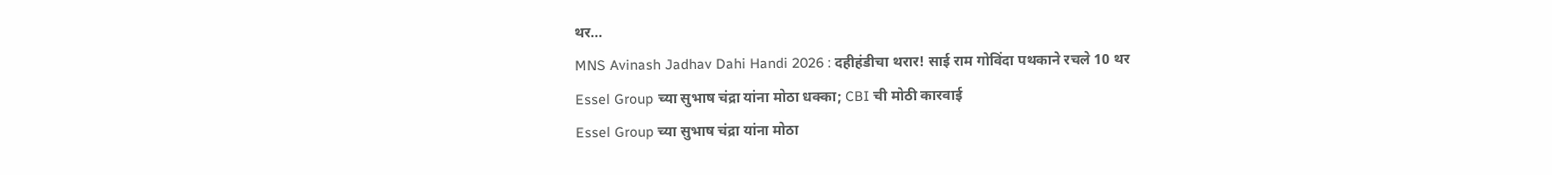थर...
MNS Avinash Jadhav Dahi Handi 2026 : दहीहंडीचा थरार! साई राम गोविंदा पथकाने रचले 10 थर
Essel Group च्या सुभाष चंद्रा यांना मोठा धक्का; CBI ची मोठी कारवाई
Essel Group च्या सुभाष चंद्रा यांना मोठा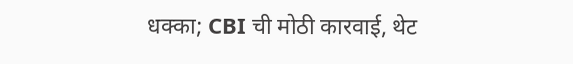धक्का; CBI ची मोठी कारवाई, थेट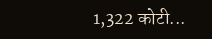1,322 कोटी...